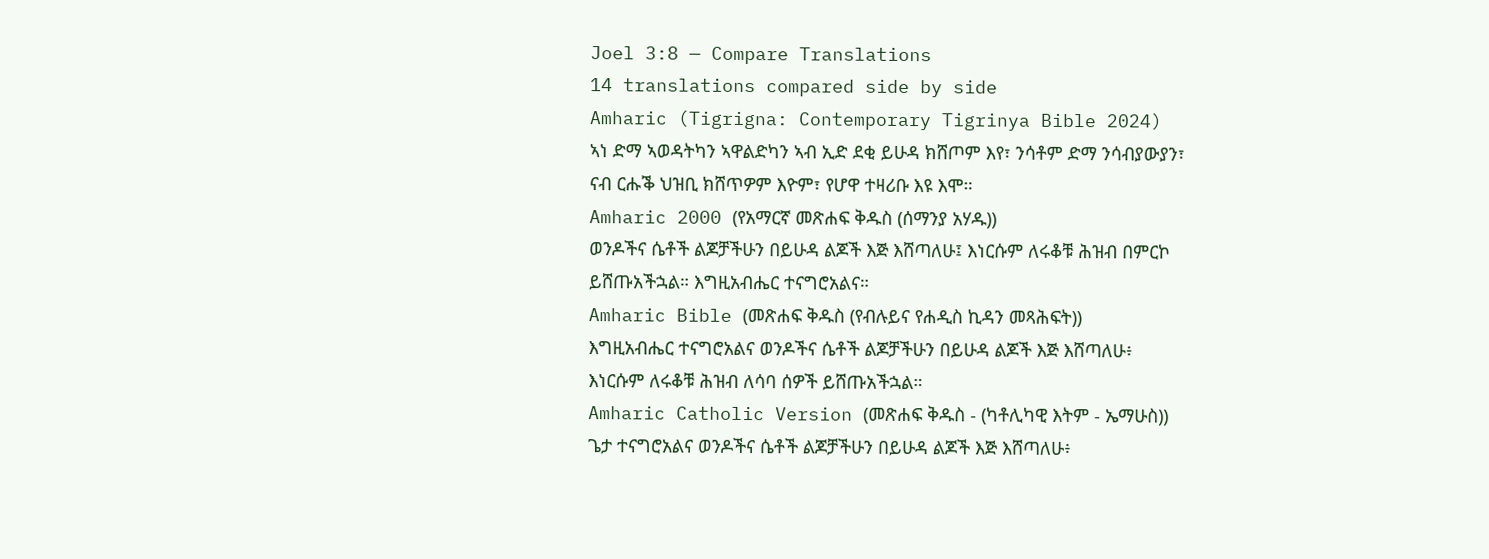Joel 3:8 — Compare Translations
14 translations compared side by side
Amharic (Tigrigna: Contemporary Tigrinya Bible 2024)
ኣነ ድማ ኣወዳትካን ኣዋልድካን ኣብ ኢድ ደቂ ይሁዳ ክሸጦም እየ፣ ንሳቶም ድማ ንሳብያውያን፣ ናብ ርሑቕ ህዝቢ ክሸጥዎም እዮም፣ የሆዋ ተዛሪቡ እዩ እሞ።
Amharic 2000 (የአማርኛ መጽሐፍ ቅዱስ (ሰማንያ አሃዱ))
ወንዶችና ሴቶች ልጆቻችሁን በይሁዳ ልጆች እጅ እሸጣለሁ፤ እነርሱም ለሩቆቹ ሕዝብ በምርኮ ይሸጡአችኋል። እግዚአብሔር ተናግሮአልና።
Amharic Bible (መጽሐፍ ቅዱስ (የብሉይና የሐዲስ ኪዳን መጻሕፍት))
እግዚአብሔር ተናግሮአልና ወንዶችና ሴቶች ልጆቻችሁን በይሁዳ ልጆች እጅ እሸጣለሁ፥ እነርሱም ለሩቆቹ ሕዝብ ለሳባ ሰዎች ይሸጡአችኋል።
Amharic Catholic Version (መጽሐፍ ቅዱስ - (ካቶሊካዊ እትም - ኤማሁስ))
ጌታ ተናግሮአልና ወንዶችና ሴቶች ልጆቻችሁን በይሁዳ ልጆች እጅ እሸጣለሁ፥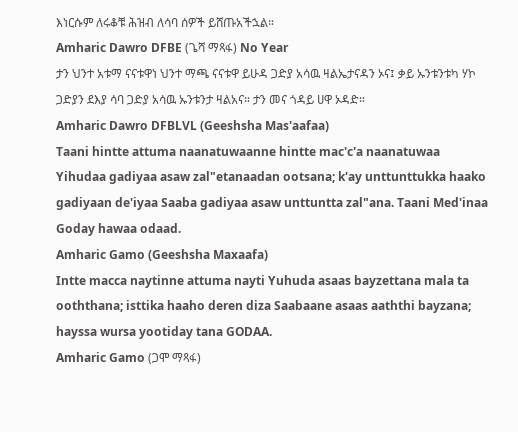እነርሱም ለሩቆቹ ሕዝብ ለሳባ ሰዎች ይሸጡአችኋል።
Amharic Dawro DFBE (ጌሻ ማጻፋ) No Year
ታን ህንተ አቱማ ናናቱዋነ ህንተ ማጫ ናናቱዋ ይሁዳ ጋድያ አሳዉ ዛልኤታናዳን ኦና፤ ቃይ ኡንቱንቱካ ሃኮ ጋድያን ደእያ ሳባ ጋድያ አሳዉ ኡንቱንታ ዛልአና። ታን መና ጎዳይ ሀዋ ኦዳድ።
Amharic Dawro DFBLVL (Geeshsha Mas'aafaa)
Taani hintte attuma naanatuwaanne hintte mac'c'a naanatuwaa Yihudaa gadiyaa asaw zal"etanaadan ootsana; k'ay unttunttukka haako gadiyaan de'iyaa Saaba gadiyaa asaw unttuntta zal"ana. Taani Med'inaa Goday hawaa odaad.
Amharic Gamo (Geeshsha Maxaafa)
Intte macca naytinne attuma nayti Yuhuda asaas bayzettana mala ta ooththana; isttika haaho deren diza Saabaane asaas aaththi bayzana; hayssa wursa yootiday tana GODAA.
Amharic Gamo (ጋሞ ማጻፋ)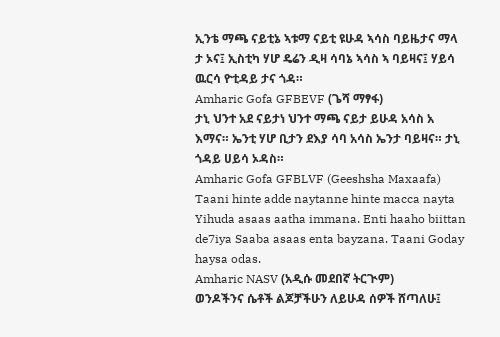ኢንቴ ማጫ ናይቲኔ ኣቱማ ናይቲ ዩሁዳ ኣሳስ ባይዜታና ማላ ታ ኦና፤ ኢስቲካ ሃሆ ዴሬን ዲዛ ሳባኔ ኣሳስ ኣ ባይዛና፤ ሃይሳ ዉርሳ ዮቲዳይ ታና ጎዳ።
Amharic Gofa GFBEVF (ጌሻ ማፃፋ)
ታኒ ህንተ አደ ናይታነ ህንተ ማጫ ናይታ ይሁዳ አሳስ አ እማና። ኤንቲ ሃሆ ቢታን ደእያ ሳባ አሳስ ኤንታ ባይዛና። ታኒ ጎዳይ ሀይሳ ኦዳስ።
Amharic Gofa GFBLVF (Geeshsha Maxaafa)
Taani hinte adde naytanne hinte macca nayta Yihuda asaas aatha immana. Enti haaho biittan de7iya Saaba asaas enta bayzana. Taani Goday haysa odas.
Amharic NASV (አዲሱ መደበኛ ትርጒም)
ወንዶችንና ሴቶች ልጆቻችሁን ለይሁዳ ሰዎች ሸጣለሁ፤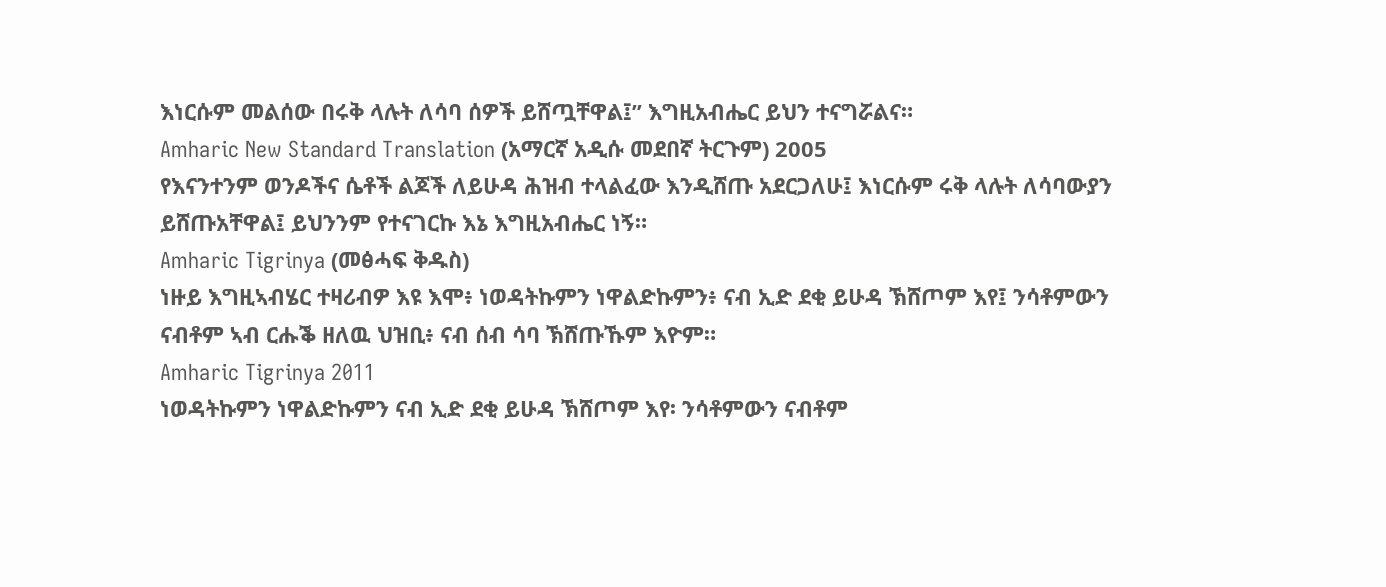እነርሱም መልሰው በሩቅ ላሉት ለሳባ ሰዎች ይሸጧቸዋል፤” እግዚአብሔር ይህን ተናግሯልና።
Amharic New Standard Translation (አማርኛ አዲሱ መደበኛ ትርጉም) 2005
የእናንተንም ወንዶችና ሴቶች ልጆች ለይሁዳ ሕዝብ ተላልፈው እንዲሸጡ አደርጋለሁ፤ እነርሱም ሩቅ ላሉት ለሳባውያን ይሸጡአቸዋል፤ ይህንንም የተናገርኩ እኔ እግዚአብሔር ነኝ።
Amharic Tigrinya (መፅሓፍ ቅዱስ)
ነዙይ እግዚኣብሄር ተዛሪብዎ እዩ እሞ፥ ነወዳትኩምን ነዋልድኩምን፥ ናብ ኢድ ደቂ ይሁዳ ኽሸጦም እየ፤ ንሳቶምውን ናብቶም ኣብ ርሑቕ ዘለዉ ህዝቢ፥ ናብ ሰብ ሳባ ኽሸጡኹም እዮም።
Amharic Tigrinya 2011
ነወዳትኩምን ነዋልድኩምን ናብ ኢድ ደቂ ይሁዳ ኽሸጦም እየ፡ ንሳቶምውን ናብቶም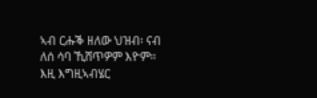ኣብ ርሑቕ ዘለው ህዝብ፡ ናብ ለሰ ሳባ ኺሸጥዎም እዮም። እዚ እግዚኣብሄር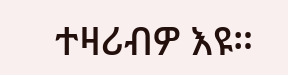ተዛሪብዎ እዩ።